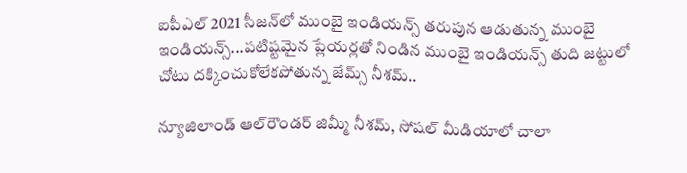ఐపీఎల్ 2021 సీజన్‌లో ముంబై ఇండియన్స్ తరుపున ఆడుతున్న ముంబై ఇండియన్స్...పటిష్టమైన ప్లేయర్లతో నిండిన ముంబై ఇండియన్స్ తుది జట్టులో చోటు దక్కించుకోలేకపోతున్న జేమ్స్ నీశమ్..

న్యూజిలాండ్ ఆల్‌రౌండర్ జిమ్మీ నీశమ్, సోషల్ మీడియాలో చాలా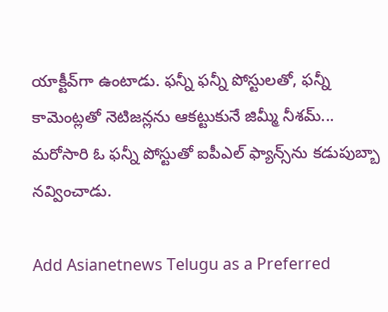యాక్టీవ్‌గా ఉంటాడు. ఫన్నీ ఫన్నీ పోస్టులతో, ఫన్నీ కామెంట్లతో నెటిజన్లను ఆకట్టుకునే జిమ్మీ నీశమ్... మరోసారి ఓ ఫన్నీ పోస్టుతో ఐపీఎల్ ఫ్యాన్స్‌ను కడుపుబ్బా నవ్వించాడు.

Add Asianetnews Telugu as a Preferred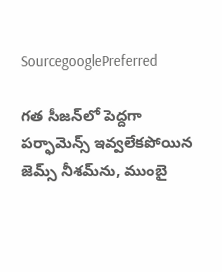SourcegooglePreferred

గత సీజన్‌లో పెద్దగా పర్ఫామెన్స్ ఇవ్వలేకపోయిన జెమ్స్ నీశమ్‌ను, ముంబై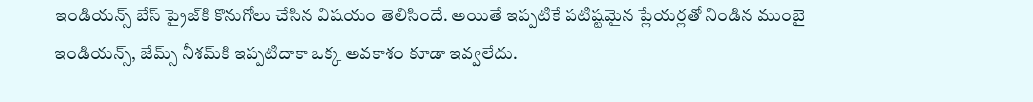ఇండియన్స్ బేస్ ప్రైజ్‌కి కొనుగోలు చేసిన విషయం తెలిసిందే. అయితే ఇప్పటికే పటిష్టమైన ప్లేయర్లతో నిండిన ముంబై ఇండియన్స్, జేమ్స్ నీశమ్‌కి ఇప్పటిదాకా ఒక్క అవకాశం కూడా ఇవ్వలేదు.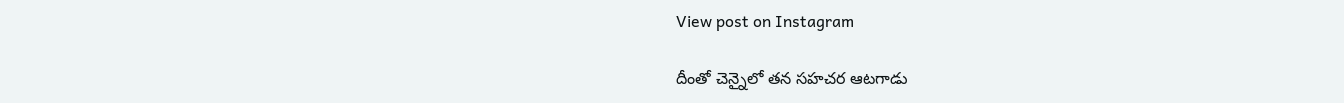View post on Instagram

దీంతో చెన్నైలో తన సహచర ఆటగాడు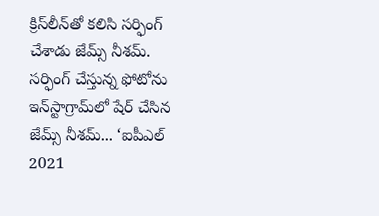క్రిస్‌లీన్‌తో కలిసి సర్ఫింగ్ చేశాడు జేమ్స్ నీశమ్. సర్ఫింగ్ చేస్తున్న ఫోటోను ఇన్‌స్టాగ్రామ్‌లో షేర్ చేసిన జేమ్స్ నీశమ్... ‘ఐపీఎల్ 2021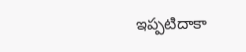ఇప్పటిదాకా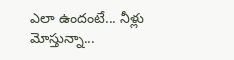ఎలా ఉందంటే... నీళ్లు మోస్తున్నా...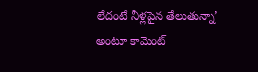లేదంటే నీళ్లపైన తేలుతున్నా’ అంటూ కామెంట్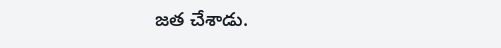జత చేశాడు.